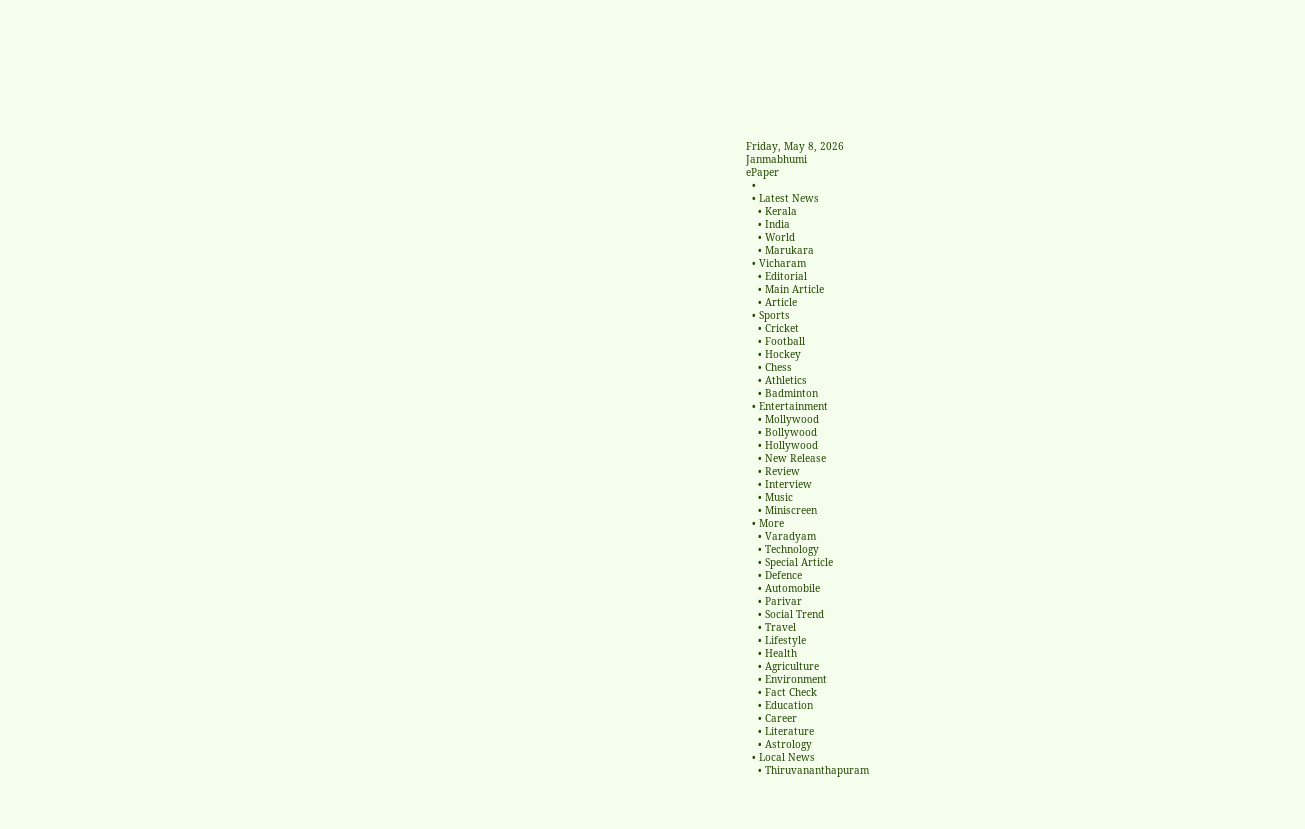Friday, May 8, 2026
Janmabhumi
ePaper
  •
  • Latest News
    • Kerala
    • India
    • World
    • Marukara
  • Vicharam
    • Editorial
    • Main Article
    • Article
  • Sports
    • Cricket
    • Football
    • Hockey
    • Chess
    • Athletics
    • Badminton
  • Entertainment
    • Mollywood
    • Bollywood
    • Hollywood
    • New Release
    • Review
    • Interview
    • Music
    • Miniscreen
  • More
    • Varadyam
    • Technology
    • Special Article
    • Defence
    • Automobile
    • Parivar
    • Social Trend
    • Travel
    • Lifestyle
    • Health
    • Agriculture
    • Environment
    • Fact Check
    • Education
    • Career
    • Literature
    • Astrology
  • Local News
    • Thiruvananthapuram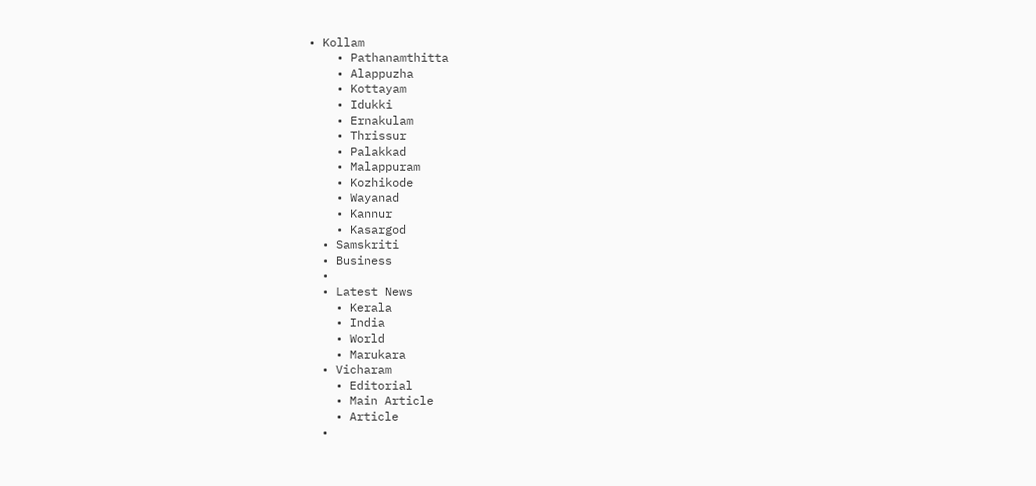• Kollam
    • Pathanamthitta
    • Alappuzha
    • Kottayam
    • Idukki
    • Ernakulam
    • Thrissur
    • Palakkad
    • Malappuram
    • Kozhikode
    • Wayanad
    • Kannur
    • Kasargod
  • Samskriti
  • Business
  •
  • Latest News
    • Kerala
    • India
    • World
    • Marukara
  • Vicharam
    • Editorial
    • Main Article
    • Article
  •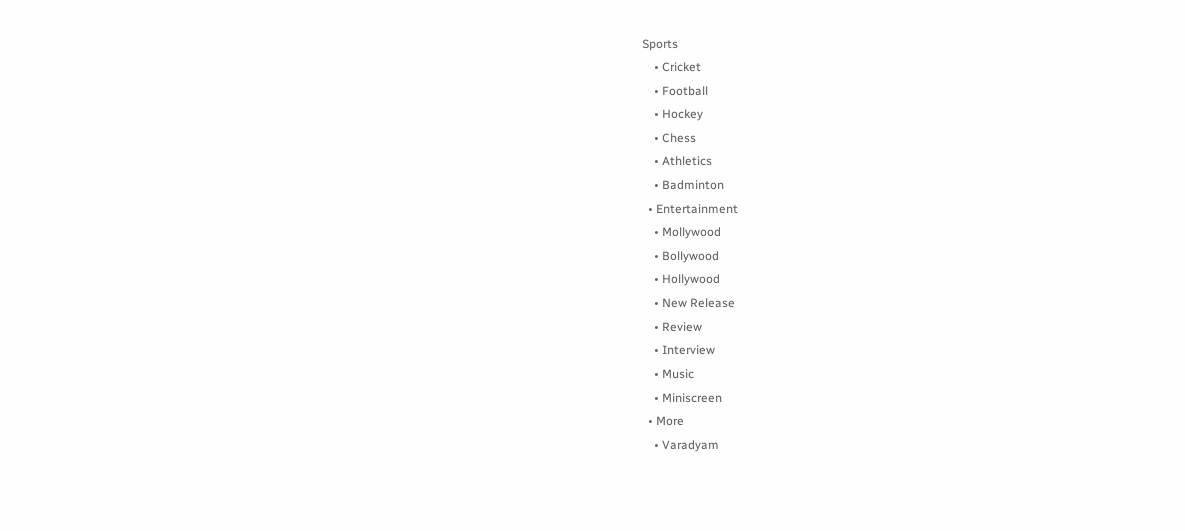Sports
    • Cricket
    • Football
    • Hockey
    • Chess
    • Athletics
    • Badminton
  • Entertainment
    • Mollywood
    • Bollywood
    • Hollywood
    • New Release
    • Review
    • Interview
    • Music
    • Miniscreen
  • More
    • Varadyam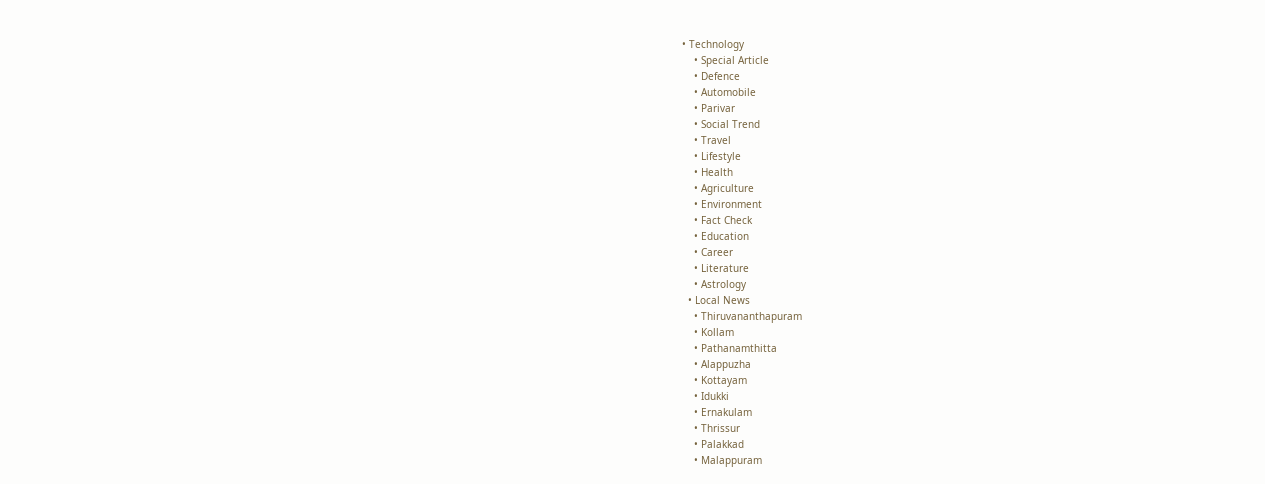• Technology
    • Special Article
    • Defence
    • Automobile
    • Parivar
    • Social Trend
    • Travel
    • Lifestyle
    • Health
    • Agriculture
    • Environment
    • Fact Check
    • Education
    • Career
    • Literature
    • Astrology
  • Local News
    • Thiruvananthapuram
    • Kollam
    • Pathanamthitta
    • Alappuzha
    • Kottayam
    • Idukki
    • Ernakulam
    • Thrissur
    • Palakkad
    • Malappuram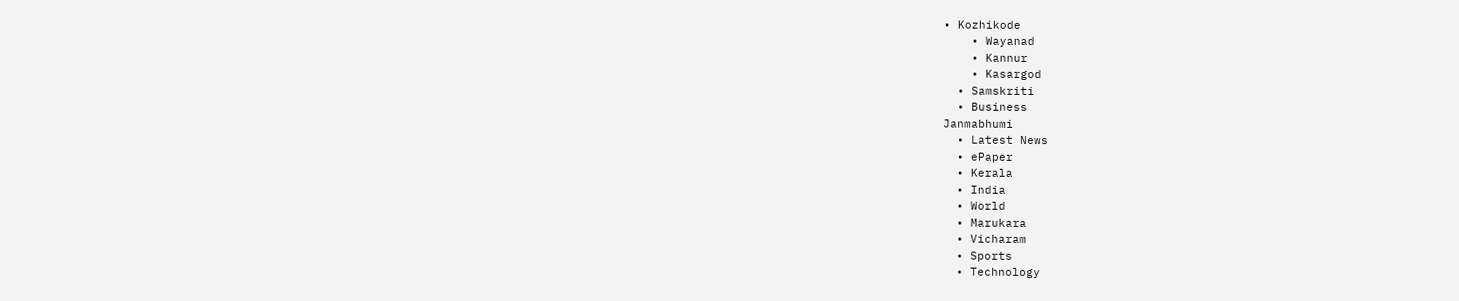• Kozhikode
    • Wayanad
    • Kannur
    • Kasargod
  • Samskriti
  • Business
Janmabhumi
  • Latest News
  • ePaper
  • Kerala
  • India
  • World
  • Marukara
  • Vicharam
  • Sports
  • Technology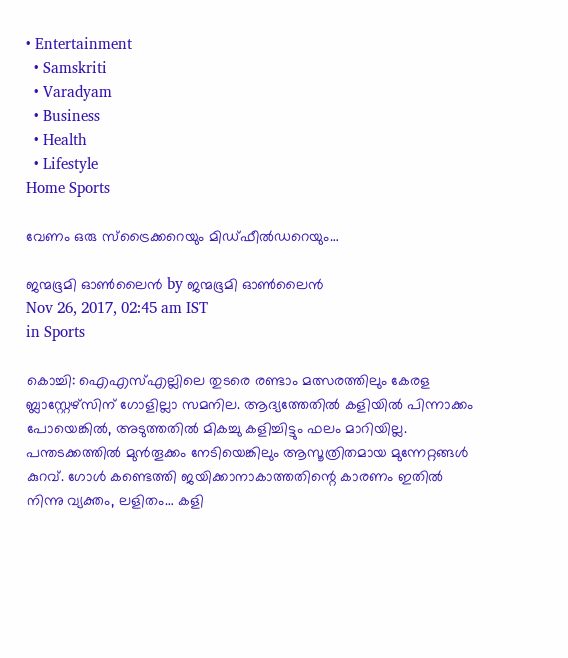• Entertainment
  • Samskriti
  • Varadyam
  • Business
  • Health
  • Lifestyle
Home Sports

വേണം ഒരു സ്‌ട്രൈക്കറെയും മിഡ്ഫീല്‍ഡറെയും…

ജന്മഭൂമി ഓണ്‍ലൈന്‍ by ജന്മഭൂമി ഓണ്‍ലൈന്‍
Nov 26, 2017, 02:45 am IST
in Sports

കൊച്ചി: ഐഎസ്എല്ലിലെ തുടരെ രണ്ടാം മത്സരത്തിലും കേരള ബ്ലാസ്റ്റേഴ്‌സിന് ഗോളില്ലാ സമനില. ആദ്യത്തേതില്‍ കളിയില്‍ പിന്നാക്കം പോയെങ്കില്‍, അടുത്തതില്‍ മികച്ചു കളിച്ചിട്ടും ഫലം മാറിയില്ല. പന്തടക്കത്തില്‍ മുന്‍തൂക്കം നേടിയെങ്കിലും ആസൂത്രിതമായ മുന്നേറ്റങ്ങള്‍ കുറവ്. ഗോള്‍ കണ്ടെത്തി ജയിക്കാനാകാത്തതിന്റെ കാരണം ഇതില്‍ നിന്നു വ്യക്തം, ലളിതം… കളി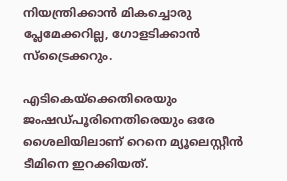നിയന്ത്രിക്കാന്‍ മികച്ചൊരു പ്ലേമേക്കറില്ല, ഗോളടിക്കാന്‍ സ്‌ട്രൈക്കറും.

എടികെയ്‌ക്കെതിരെയും ജംഷഡ്പൂരിനെതിരെയും ഒരേ ശൈലിയിലാണ് റെനെ മ്യൂലെസ്റ്റീന്‍ ടീമിനെ ഇറക്കിയത്.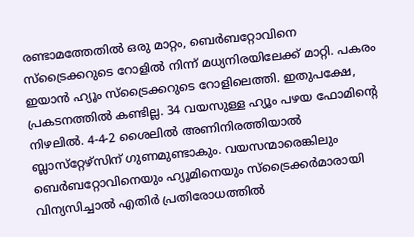രണ്ടാമത്തേതില്‍ ഒരു മാറ്റം, ബെര്‍ബറ്റോവിനെ സ്‌ട്രൈക്കറുടെ റോളില്‍ നിന്ന് മധ്യനിരയിലേക്ക് മാറ്റി. പകരം ഇയാന്‍ ഹ്യൂം സ്‌ട്രൈക്കറുടെ റോളിലെത്തി. ഇതുപക്ഷേ, പ്രകടനത്തില്‍ കണ്ടില്ല. 34 വയസുള്ള ഹ്യൂം പഴയ ഫോമിന്റെ നിഴലില്‍. 4-4-2 ശൈലില്‍ അണിനിരത്തിയാല്‍ ബ്ലാസ്‌റ്റേഴ്‌സിന് ഗുണമുണ്ടാകും. വയസന്മാരെങ്കിലും ബെര്‍ബറ്റോവിനെയും ഹ്യൂമിനെയും സ്‌ട്രൈക്കര്‍മാരായി വിന്യസിച്ചാല്‍ എതിര്‍ പ്രതിരോധത്തില്‍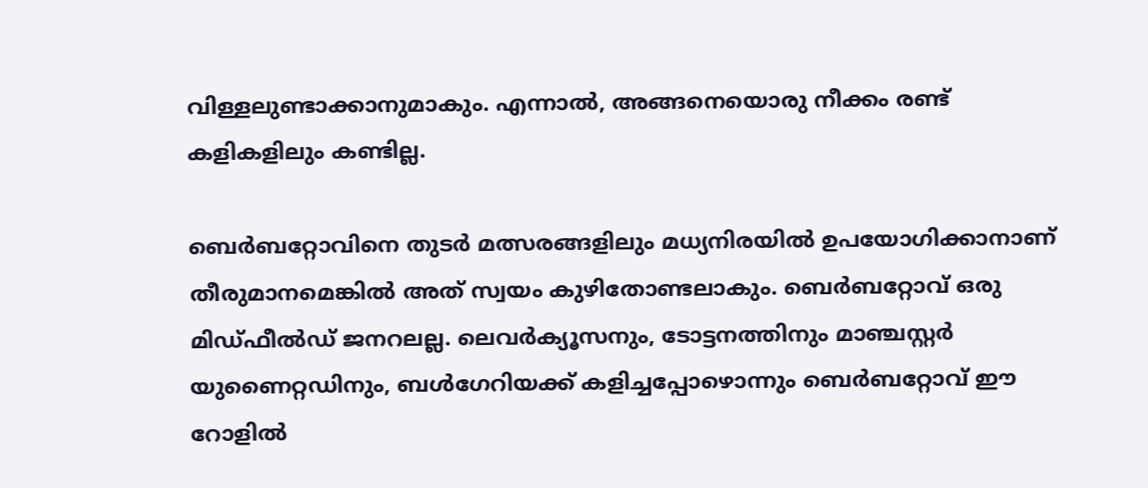വിള്ളലുണ്ടാക്കാനുമാകും. എന്നാല്‍, അങ്ങനെയൊരു നീക്കം രണ്ട് കളികളിലും കണ്ടില്ല.

ബെര്‍ബറ്റോവിനെ തുടര്‍ മത്സരങ്ങളിലും മധ്യനിരയില്‍ ഉപയോഗിക്കാനാണ് തീരുമാനമെങ്കില്‍ അത് സ്വയം കുഴിതോണ്ടലാകും. ബെര്‍ബറ്റോവ് ഒരു മിഡ്ഫീല്‍ഡ് ജനറലല്ല. ലെവര്‍ക്യൂസനും, ടോട്ടനത്തിനും മാഞ്ചസ്റ്റര്‍ യുണൈറ്റഡിനും, ബള്‍ഗേറിയക്ക് കളിച്ചപ്പോഴൊന്നും ബെര്‍ബറ്റോവ് ഈ റോളില്‍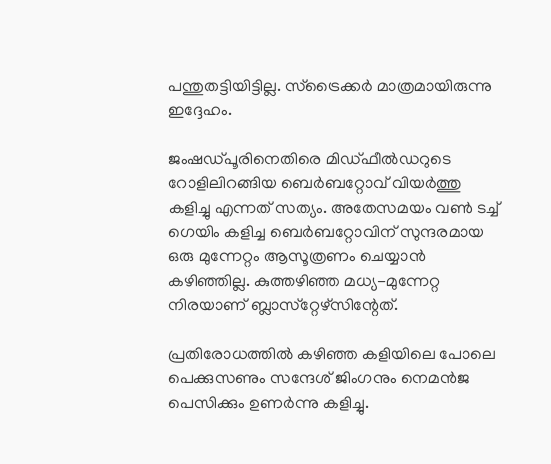പന്തുതട്ടിയിട്ടില്ല. സ്‌ട്രൈക്കര്‍ മാത്രമായിരുന്നു ഇദ്ദേഹം.

ജംഷഡ്പൂരിനെതിരെ മിഡ്ഫീല്‍ഡറുടെ റോളിലിറങ്ങിയ ബെര്‍ബറ്റോവ് വിയര്‍ത്തു കളിച്ചു എന്നത് സത്യം. അതേസമയം വണ്‍ ടച്ച് ഗെയിം കളിച്ച ബെര്‍ബറ്റോവിന് സുന്ദരമായ ഒരു മുന്നേറ്റം ആസൂത്രണം ചെയ്യാന്‍ കഴിഞ്ഞില്ല. കുത്തഴിഞ്ഞ മധ്യ-മുന്നേറ്റ നിരയാണ് ബ്ലാസ്‌റ്റേഴ്‌സിന്റേത്.

പ്രതിരോധത്തില്‍ കഴിഞ്ഞ കളിയിലെ പോലെ പെക്കുസണും സന്ദേശ് ജിംഗനും നെമന്‍ജ പെസിക്കും ഉണര്‍ന്നു കളിച്ചു.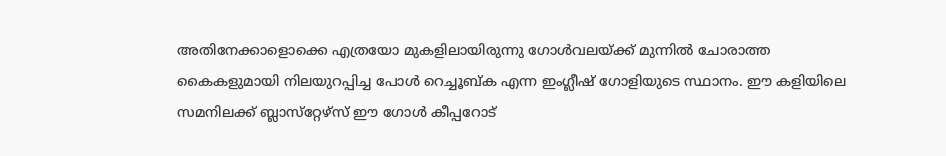അതിനേക്കാളൊക്കെ എത്രയോ മുകളിലായിരുന്നു ഗോള്‍വലയ്‌ക്ക് മുന്നില്‍ ചോരാത്ത കൈകളുമായി നിലയുറപ്പിച്ച പോള്‍ റെച്ചൂബ്ക എന്ന ഇംഗ്ലീഷ് ഗോളിയുടെ സ്ഥാനം. ഈ കളിയിലെ സമനിലക്ക് ബ്ലാസ്‌റ്റേഴ്‌സ് ഈ ഗോള്‍ കീപ്പറോട്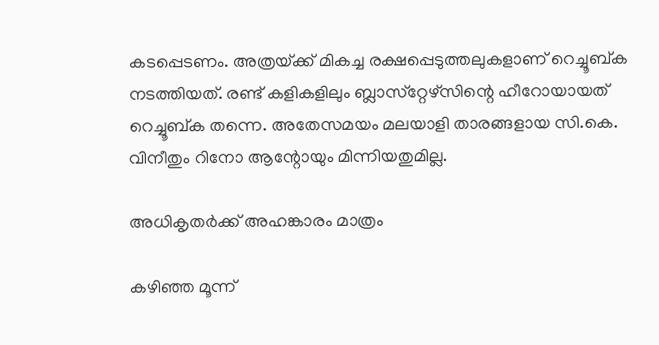കടപ്പെടണം. അത്രയ്‌ക്ക് മികച്ച രക്ഷപ്പെടുത്തലുകളാണ് റെച്ചൂബ്ക നടത്തിയത്. രണ്ട് കളികളിലും ബ്ലാസ്‌റ്റേഴ്‌സിന്റെ ഹീറോയായത് റെച്ചൂബ്ക തന്നെ. അതേസമയം മലയാളി താരങ്ങളായ സി.കെ. വിനീതും റിനോ ആന്റോയും മിന്നിയതുമില്ല.

അധികൃതര്‍ക്ക് അഹങ്കാരം മാത്രം

കഴിഞ്ഞ മൂന്ന്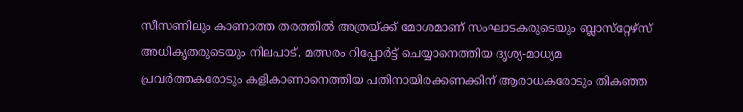സീസണിലും കാണാത്ത തരത്തില്‍ അത്രയ്‌ക്ക് മോശമാണ് സംഘാടകരുടെയും ബ്ലാസ്‌റ്റേഴ്‌സ് അധികൃതരുടെയും നിലപാട്. മത്സരം റിപ്പോര്‍ട്ട് ചെയ്യാനെത്തിയ ദൃശ്യ-മാധ്യമ പ്രവര്‍ത്തകരോടും കളികാണാനെത്തിയ പതിനായിരക്കണക്കിന് ആരാധകരോടും തികഞ്ഞ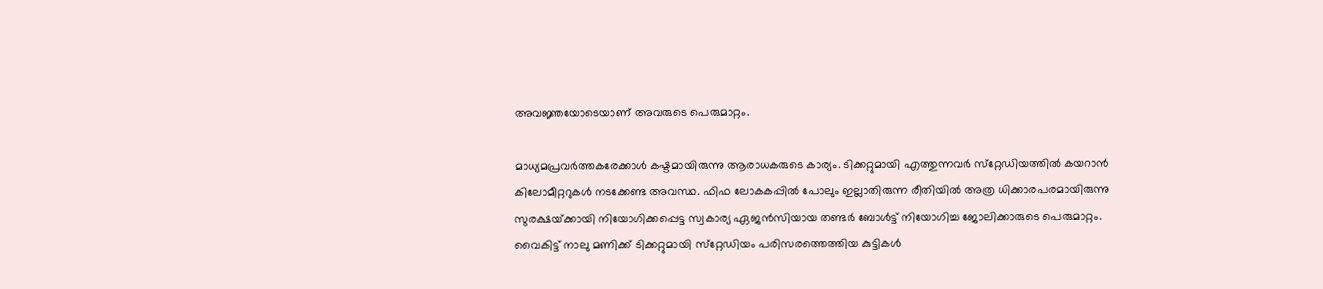അവജ്ഞയോടെയാണ് അവരുടെ പെരുമാറ്റം.

മാധ്യമപ്രവര്‍ത്തകരേക്കാള്‍ കഷ്ടമായിരുന്നു ആരാധകരുടെ കാര്യം. ടിക്കറ്റുമായി എത്തുന്നവര്‍ സ്‌റ്റേഡിയത്തില്‍ കയറാന്‍ കിലോമീറ്ററുകള്‍ നടക്കേണ്ട അവസ്ഥ. ഫിഫ ലോകകപ്പില്‍ പോലും ഇല്ലാതിരുന്ന രീതിയില്‍ അത്ര ധിക്കാരപരമായിരുന്നു സുരക്ഷയ്‌ക്കായി നിയോഗിക്കപ്പെട്ട സ്വകാര്യ ഏജന്‍സിയായ തണ്ടര്‍ ബോള്‍ട്ട് നിയോഗിച്ച ജോലിക്കാരുടെ പെരുമാറ്റം. വൈകിട്ട് നാലു മണിക്ക് ടിക്കറ്റുമായി സ്‌റ്റേഡിയം പരിസരത്തെത്തിയ കുട്ടികള്‍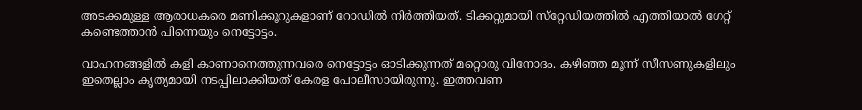അടക്കമുള്ള ആരാധകരെ മണിക്കൂറുകളാണ് റോഡില്‍ നിര്‍ത്തിയത്. ടിക്കറ്റുമായി സ്‌റ്റേഡിയത്തില്‍ എത്തിയാല്‍ ഗേറ്റ് കണ്ടെത്താന്‍ പിന്നെയും നെട്ടോട്ടം.

വാഹനങ്ങളില്‍ കളി കാണാനെത്തുന്നവരെ നെട്ടോട്ടം ഓടിക്കുന്നത് മറ്റൊരു വിനോദം. കഴിഞ്ഞ മൂന്ന് സീസണുകളിലും ഇതെല്ലാം കൃത്യമായി നടപ്പിലാക്കിയത് കേരള പോലീസായിരുന്നു. ഇത്തവണ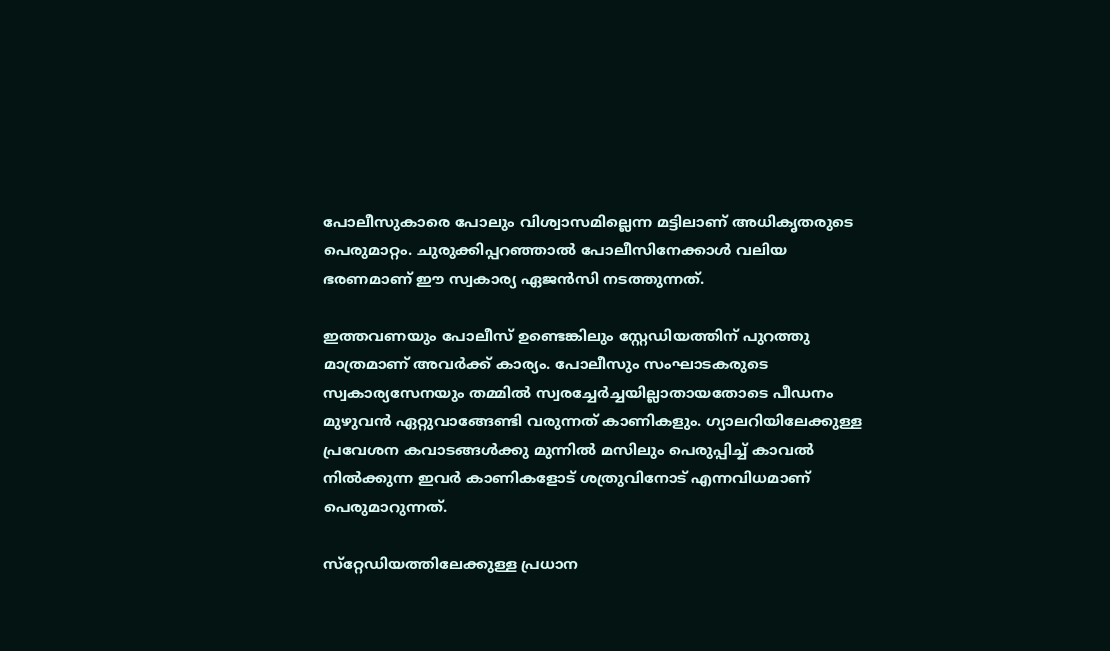പോലീസുകാരെ പോലും വിശ്വാസമില്ലെന്ന മട്ടിലാണ് അധികൃതരുടെ പെരുമാറ്റം. ചുരുക്കിപ്പറഞ്ഞാല്‍ പോലീസിനേക്കാള്‍ വലിയ ഭരണമാണ് ഈ സ്വകാര്യ ഏജന്‍സി നടത്തുന്നത്.

ഇത്തവണയും പോലീസ് ഉണ്ടെങ്കിലും സ്റ്റേഡിയത്തിന് പുറത്തു മാത്രമാണ് അവര്‍ക്ക് കാര്യം. പോലീസും സംഘാടകരുടെ സ്വകാര്യസേനയും തമ്മില്‍ സ്വരച്ചേര്‍ച്ചയില്ലാതായതോടെ പീഡനം മുഴുവന്‍ ഏറ്റുവാങ്ങേണ്ടി വരുന്നത് കാണികളും. ഗ്യാലറിയിലേക്കുള്ള പ്രവേശന കവാടങ്ങള്‍ക്കു മുന്നില്‍ മസിലും പെരുപ്പിച്ച് കാവല്‍ നില്‍ക്കുന്ന ഇവര്‍ കാണികളോട് ശത്രുവിനോട് എന്നവിധമാണ് പെരുമാറുന്നത്.

സ്‌റ്റേഡിയത്തിലേക്കുള്ള പ്രധാന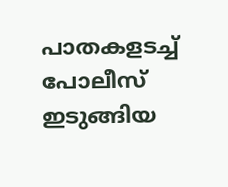പാതകളടച്ച് പോലീസ് ഇടുങ്ങിയ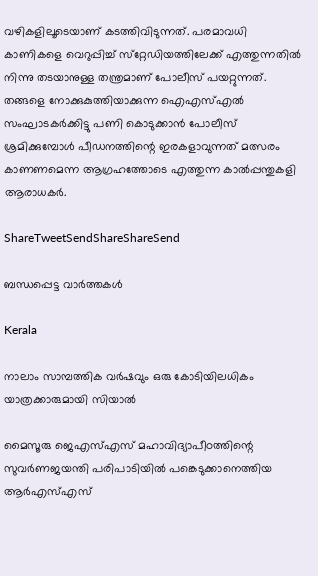വഴികളിലൂടെയാണ് കടത്തിവിടുന്നത്. പരമാവധി കാണികളെ വെറുപ്പിച്ച് സ്‌റ്റേഡിയത്തിലേക്ക് എത്തുന്നതില്‍ നിന്നു തടയാനുള്ള തന്ത്രമാണ് പോലീസ് പയറ്റുന്നത്. തങ്ങളെ നോക്കുകുത്തിയാക്കുന്ന ഐഎസ്എല്‍ സംഘാടകര്‍ക്കിട്ടു പണി കൊടുക്കാന്‍ പോലീസ് ശ്രമിക്കുമ്പോള്‍ പീഡനത്തിന്റെ ഇരകളാവുന്നത് മത്സരം കാണണമെന്ന ആഗ്രഹത്തോടെ എത്തുന്ന കാല്‍പ്പന്തുകളി ആരാധകര്‍.

ShareTweetSendShareShareSend

ബന്ധപ്പെട്ട വാര്‍ത്തകള്‍

Kerala

നാലാം സാമ്പത്തിക വര്‍ഷവും ഒരു കോടിയിലധികം യാത്രക്കാരുമായി സിയാല്‍

മൈസൂരു ജെഎസ്എസ് മഹാവിദ്യാപീഠത്തിന്റെ സുവര്‍ണജയന്തി പരിപാടിയില്‍ പങ്കെടുക്കാനെത്തിയ ആര്‍എസ്എസ്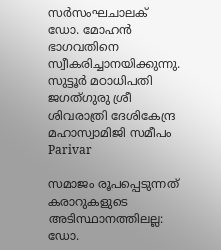സര്‍സംഘചാലക് ഡോ. മോഹന്‍ ഭാഗവതിനെ സ്വീകരിച്ചാനയിക്കുന്നു. സുട്ടൂര്‍ മഠാധിപതി ജഗത്ഗുരു ശ്രീ ശിവരാത്രി ദേശികേന്ദ്ര മഹാസ്വാമിജി സമീപം
Parivar

സമാജം രൂപപ്പെടുന്നത് കരാറുകളുടെ അടിസ്ഥാനത്തിലല്ല: ഡോ.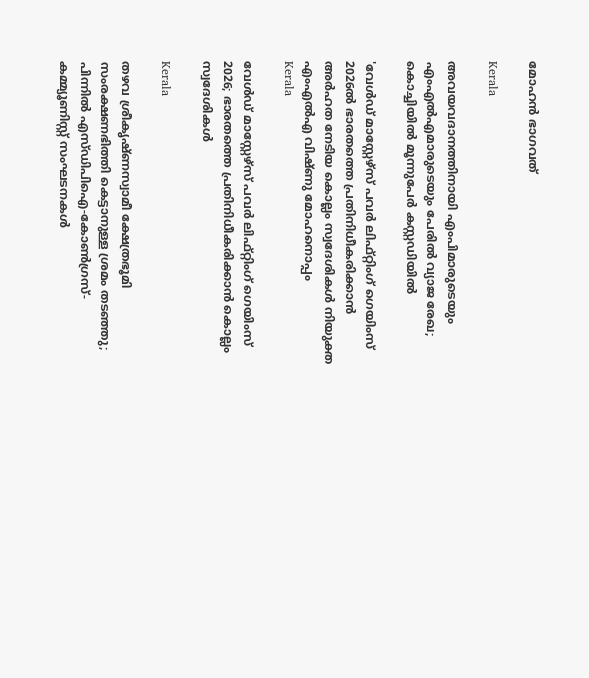മോഹന്‍ ഭാഗവത്

Kerala

അവയവദാനത്തിനായി എംപിമാരുടെയും എംഎല്‍എമാരുടെയും പേരിൽ വ്യാജ രേഖ; കൊച്ചിയിൽ മൂന്നുപേർ കസ്റ്റഡിയിൽ

'വേള്‍ഡ് മാസ്റ്റേഴ്‌സ് പവര്‍ ലിഫ്റ്റിംഗ് ഗെയിംസ് 2026ല്‍ ഭാരതത്തെ പ്രതിനിധീകരിക്കാന്‍ അര്‍ഹത നേടിയ കൊല്ലം സ്വദേശികള്‍ നിയുക്ത എംഎല്‍എ വിഷ്ണു മോഹനൊപ്പം
Kerala

വേള്‍ഡ് മാസ്റ്റേഴ്‌സ് പവര്‍ ലിഫ്റ്റിംഗ് ഗെയിംസ് 2026; ഭാരതത്തെ പ്രതിനിധീകരിക്കാന്‍ കൊല്ലം സ്വദേശികള്‍

Kerala

തഴവ ശ്രീകൃഷ്ണസ്വാമീ ക്ഷേത്രഭൂമി സംരക്ഷണഭിത്തി കെട്ടാനുള്ള ശ്രമം തടഞ്ഞു; പിന്നില്‍ എസ്ഡിപിഐ-കോണ്‍ഗ്രസ്-കമ്മ്യൂണിസ്റ്റ് സംഘടനകള്‍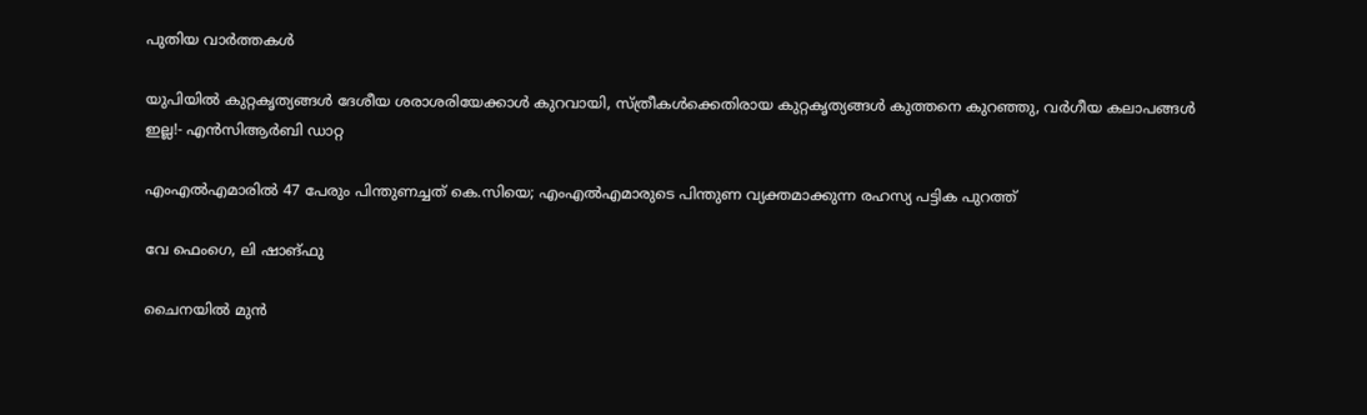പുതിയ വാര്‍ത്തകള്‍

യു‌പിയിൽ കുറ്റകൃത്യങ്ങൾ ദേശീയ ശരാശരിയേക്കാൾ കുറവായി, സ്ത്രീകൾക്കെതിരായ കുറ്റകൃത്യങ്ങൾ കുത്തനെ കുറഞ്ഞു, വർഗീയ കലാപങ്ങൾ ഇല്ല!- എൻ‌സി‌ആർ‌ബി ഡാറ്റ

എംഎൽഎമാരിൽ 47 പേരും പിന്തുണച്ചത് കെ.സിയെ; എംഎൽഎമാരുടെ പിന്തുണ വ്യക്തമാക്കുന്ന രഹസ്യ പട്ടിക പുറത്ത്

വേ ഫെംഗെ, ലി ഷാങ്ഫു

ചൈനയില്‍ മുന്‍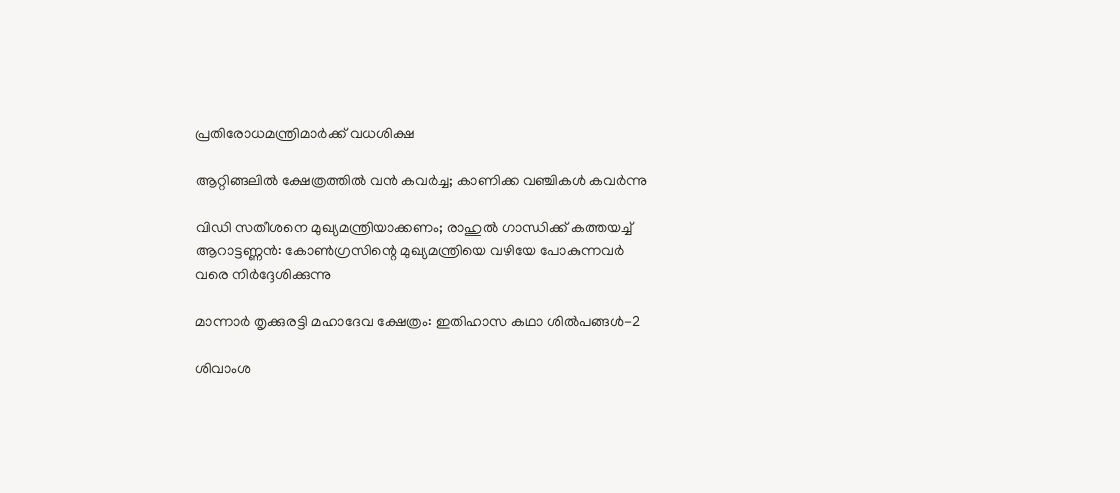പ്രതിരോധമന്ത്രിമാര്‍ക്ക് വധശിക്ഷ

ആറ്റിങ്ങലിൽ ക്ഷേത്രത്തിൽ വൻ കവർച്ച; കാണിക്ക വഞ്ചികൾ കവർന്നു

വിഡി സതീശനെ മുഖ്യമന്ത്രിയാക്കണം; രാഹുല്‍ ഗാന്ധിക്ക് കത്തയച്ച് ആറാട്ടണ്ണന്‍: കോൺഗ്രസിന്റെ മുഖ്യമന്ത്രിയെ വഴിയേ പോകുന്നവർ വരെ നിർദ്ദേശിക്കുന്നു

മാന്നാര്‍ തൃക്കുരട്ടി മഹാദേവ ക്ഷേത്രം: ഇതിഹാസ കഥാ ശില്‍പങ്ങള്‍-2

ശിവാംശ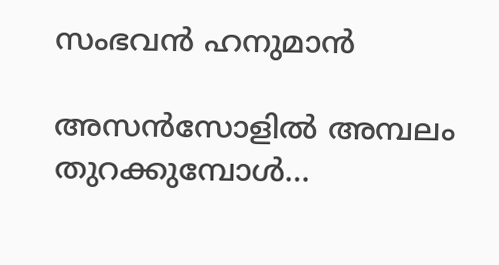സംഭവന്‍ ഹനുമാന്‍

അസന്‍സോളില്‍ അമ്പലം തുറക്കുമ്പോള്‍…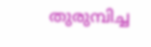തുരുമ്പിച്ച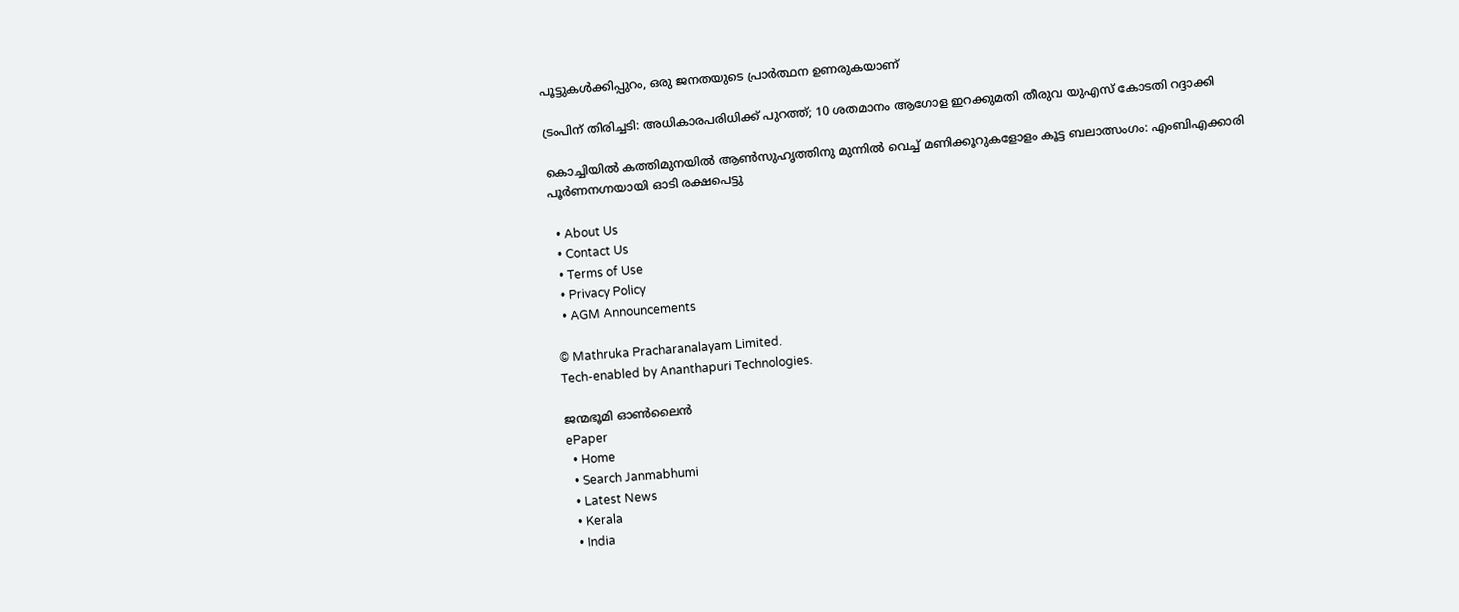പൂട്ടുകള്‍ക്കിപ്പുറം, ഒരു ജനതയുടെ പ്രാര്‍ത്ഥന ഉണരുകയാണ്

ട്രംപിന് തിരിച്ചടി: അധികാരപരിധിക്ക് പുറത്ത്; 10 ശതമാനം ആഗോള ഇറക്കുമതി തീരുവ യുഎസ് കോടതി റദ്ദാക്കി

കൊച്ചിയിൽ കത്തിമുനയിൽ ആൺസുഹൃത്തിനു മുന്നിൽ വെച്ച് മണിക്കൂറുകളോളം കൂട്ട ബലാത്സംഗം: എംബിഎക്കാരി പൂർണനഗ്നയായി ഓടി രക്ഷപെട്ടു

  • About Us
  • Contact Us
  • Terms of Use
  • Privacy Policy
  • AGM Announcements

© Mathruka Pracharanalayam Limited.
Tech-enabled by Ananthapuri Technologies.

ജന്മഭൂമി ഓണ്‍ലൈന്‍
ePaper
  • Home
  • Search Janmabhumi
  • Latest News
  • Kerala
  • India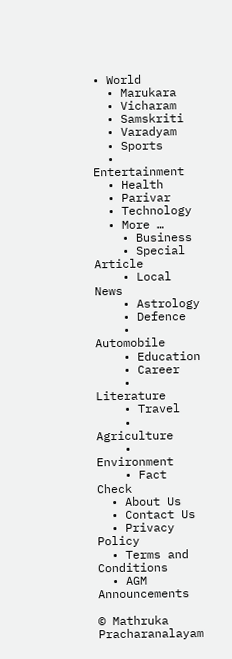• World
  • Marukara
  • Vicharam
  • Samskriti
  • Varadyam
  • Sports
  • Entertainment
  • Health
  • Parivar
  • Technology
  • More …
    • Business
    • Special Article
    • Local News
    • Astrology
    • Defence
    • Automobile
    • Education
    • Career
    • Literature
    • Travel
    • Agriculture
    • Environment
    • Fact Check
  • About Us
  • Contact Us
  • Privacy Policy
  • Terms and Conditions
  • AGM Announcements

© Mathruka Pracharanalayam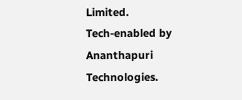Limited.
Tech-enabled by Ananthapuri Technologies.